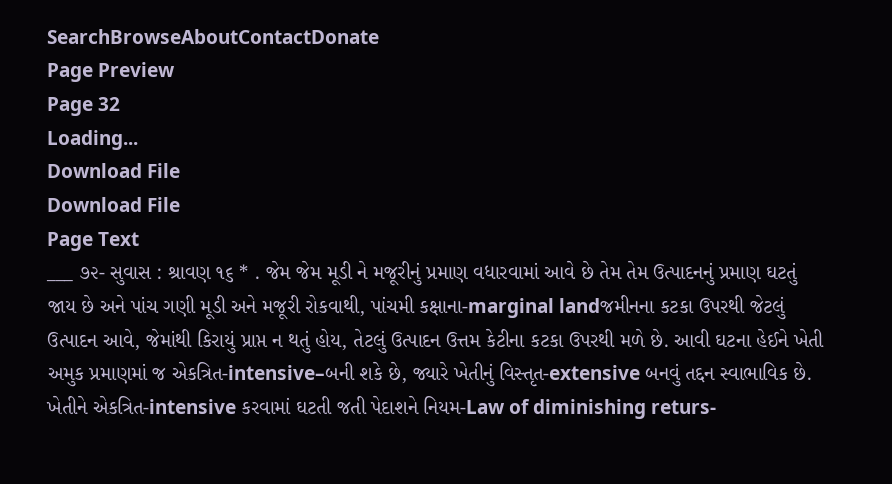SearchBrowseAboutContactDonate
Page Preview
Page 32
Loading...
Download File
Download File
Page Text
___ ૭૨- સુવાસ : શ્રાવણ ૧૬ * . જેમ જેમ મૂડી ને મજૂરીનું પ્રમાણ વધારવામાં આવે છે તેમ તેમ ઉત્પાદનનું પ્રમાણ ઘટતું જાય છે અને પાંચ ગણી મૂડી અને મજૂરી રોકવાથી, પાંચમી કક્ષાના-marginal landજમીનના કટકા ઉપરથી જેટલું ઉત્પાદન આવે, જેમાંથી કિરાયું પ્રાપ્ત ન થતું હોય, તેટલું ઉત્પાદન ઉત્તમ કેટીના કટકા ઉપરથી મળે છે. આવી ઘટના હેઈને ખેતી અમુક પ્રમાણમાં જ એકત્રિત-intensive–બની શકે છે, જ્યારે ખેતીનું વિસ્તૃત-extensive બનવું તદ્દન સ્વાભાવિક છે. ખેતીને એકત્રિત-intensive કરવામાં ઘટતી જતી પેદાશને નિયમ-Law of diminishing returs-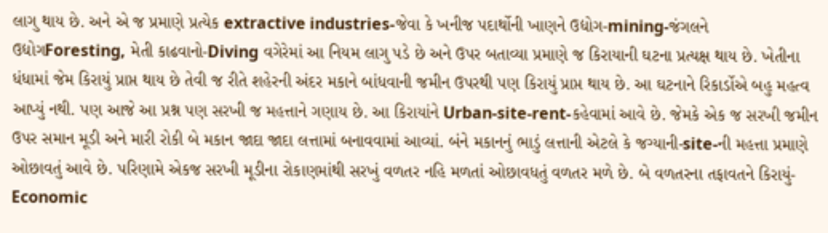લાગુ થાય છે. અને એ જ પ્રમાણે પ્રત્યેક extractive industries-જેવા કે ખનીજ પદાર્થોની ખાણને ઉદ્યોગ-mining-જંગલને ઉદ્યોગForesting, મેતી કાઢવાનો-Diving વગેરેમાં આ નિયમ લાગુ પડે છે અને ઉપર બતાવ્યા પ્રમાણે જ કિરાયાની ઘટના પ્રત્યક્ષ થાય છે. ખેતીના ધંધામાં જેમ કિરાયું પ્રાપ્ત થાય છે તેવી જ રીતે શહેરની અંદર મકાને બાંધવાની જમીન ઉપરથી પણ કિરાયું પ્રાપ્ત થાય છે. આ ઘટનાને રિકાર્ડોએ બહુ મહત્વ આપ્યું નથી. પણ આજે આ પ્રશ્ન પણ સરખી જ મહત્તાને ગણાય છે. આ કિરાયાંને Urban-site-rent-કહેવામાં આવે છે. જેમકે એક જ સરખી જમીન ઉપર સમાન મૂડી અને મારી રોકી બે મકાન જાદા જાદા લત્તામાં બનાવવામાં આવ્યાં. બંને મકાનનું ભાડું લત્તાની એટલે કે જગ્યાની-site-ની મહત્તા પ્રમાણે ઓછાવતું આવે છે. પરિણામે એકજ સરખી મૂડીના રોકાણમાંથી સરખું વળતર નહિ મળતાં ઓછાવધતું વળતર મળે છે. બે વળતરના તફાવતને કિરાયું-Economic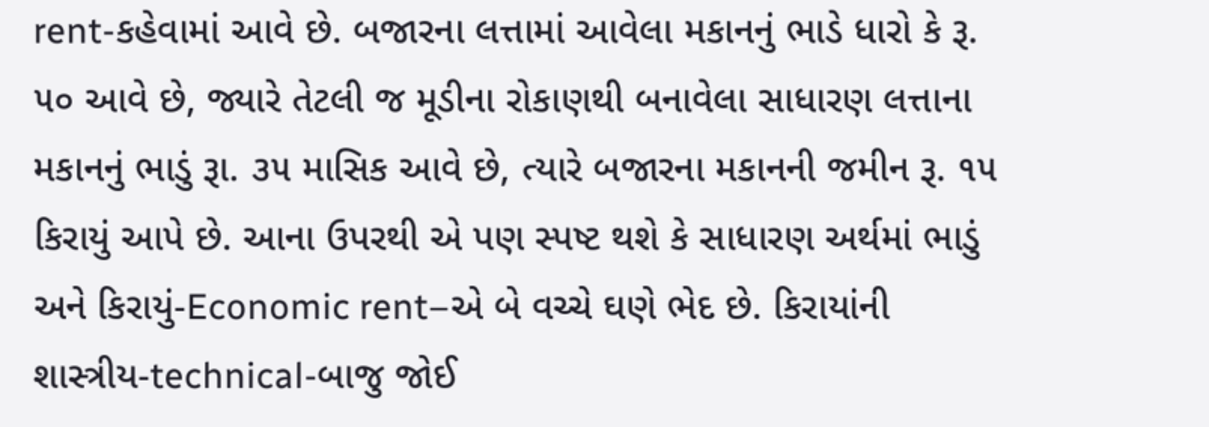rent-કહેવામાં આવે છે. બજારના લત્તામાં આવેલા મકાનનું ભાડે ધારો કે રૂ. ૫૦ આવે છે, જ્યારે તેટલી જ મૂડીના રોકાણથી બનાવેલા સાધારણ લત્તાના મકાનનું ભાડું રૂા. ૩૫ માસિક આવે છે, ત્યારે બજારના મકાનની જમીન રૂ. ૧૫ કિરાયું આપે છે. આના ઉપરથી એ પણ સ્પષ્ટ થશે કે સાધારણ અર્થમાં ભાડું અને કિરાયું-Economic rent–એ બે વચ્ચે ઘણે ભેદ છે. કિરાયાંની શાસ્ત્રીય-technical-બાજુ જોઈ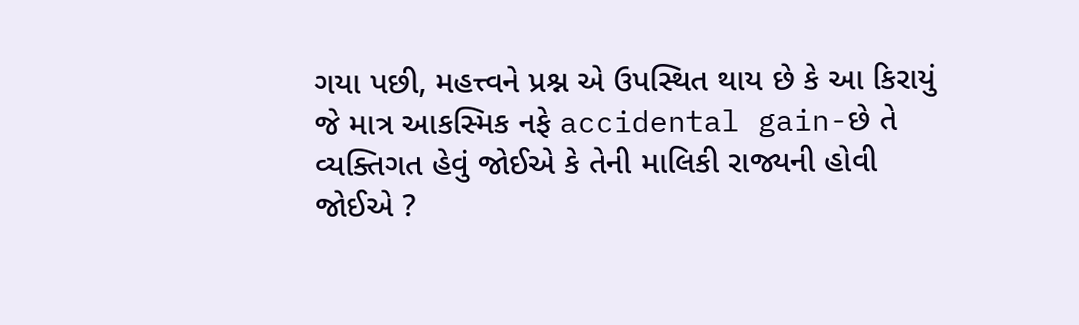ગયા પછી, મહત્ત્વને પ્રશ્ન એ ઉપસ્થિત થાય છે કે આ કિરાયું જે માત્ર આકસ્મિક નફે accidental gain-છે તે વ્યક્તિગત હેવું જોઈએ કે તેની માલિકી રાજ્યની હોવી જોઈએ ?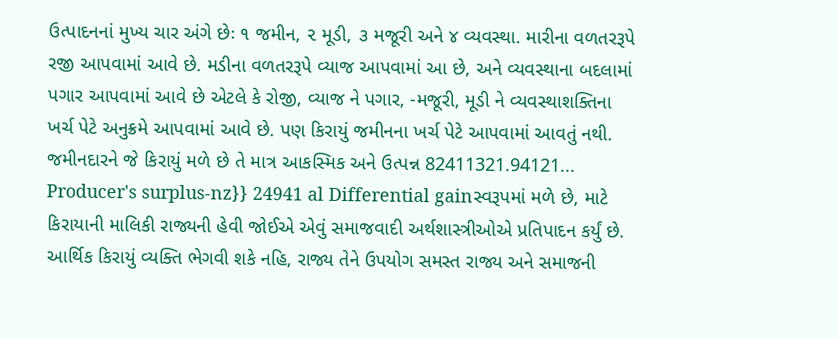ઉત્પાદનનાં મુખ્ય ચાર અંગે છેઃ ૧ જમીન, ૨ મૂડી, ૩ મજૂરી અને ૪ વ્યવસ્થા. મારીના વળતરરૂપે રજી આપવામાં આવે છે. મડીના વળતરરૂપે વ્યાજ આપવામાં આ છે, અને વ્યવસ્થાના બદલામાં પગાર આપવામાં આવે છે એટલે કે રોજી, વ્યાજ ને પગાર, -મજૂરી, મૂડી ને વ્યવસ્થાશક્તિના ખર્ચ પેટે અનુક્રમે આપવામાં આવે છે. પણ કિરાયું જમીનના ખર્ચ પેટે આપવામાં આવતું નથી. જમીનદારને જે કિરાયું મળે છે તે માત્ર આકસ્મિક અને ઉત્પન્ન 82411321.94121... Producer's surplus-nz}} 24941 al Differential gainસ્વરૂપમાં મળે છે, માટે કિરાયાની માલિકી રાજ્યની હેવી જોઈએ એવું સમાજવાદી અર્થશાસ્ત્રીઓએ પ્રતિપાદન કર્યું છે. આર્થિક કિરાયું વ્યક્તિ ભેગવી શકે નહિ, રાજ્ય તેને ઉપયોગ સમસ્ત રાજ્ય અને સમાજની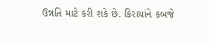ઉન્નતિ માટે કરી શકે છે. કિરાયાંને કબજે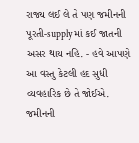રાજ્ય લઈ લે તે પણ જમીનની પૂરતી-supply માં કઈ જાતની અસર થાય નહિ. - હવે આપણે આ વસ્તુ કેટલી હદ સુધી વ્યવહારિક છે તે જોઈએ. જમીનની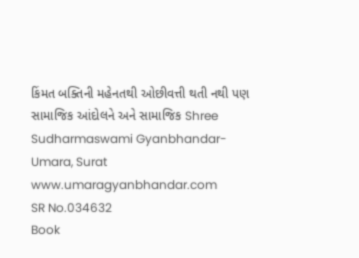કિંમત બક્તિની મહેનતથી ઓછીવત્તી થતી નથી પણ સામાજિક આંદોલને અને સામાજિક Shree Sudharmaswami Gyanbhandar-Umara, Surat www.umaragyanbhandar.com
SR No.034632
Book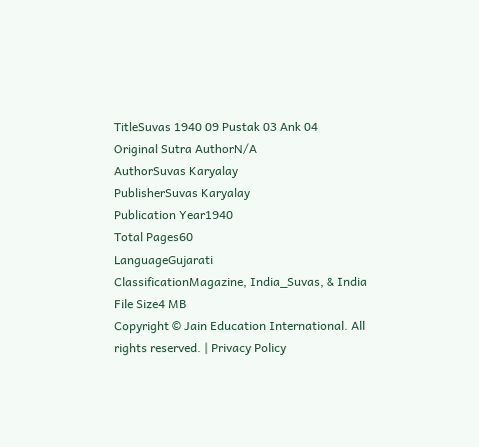TitleSuvas 1940 09 Pustak 03 Ank 04
Original Sutra AuthorN/A
AuthorSuvas Karyalay
PublisherSuvas Karyalay
Publication Year1940
Total Pages60
LanguageGujarati
ClassificationMagazine, India_Suvas, & India
File Size4 MB
Copyright © Jain Education International. All rights reserved. | Privacy Policy